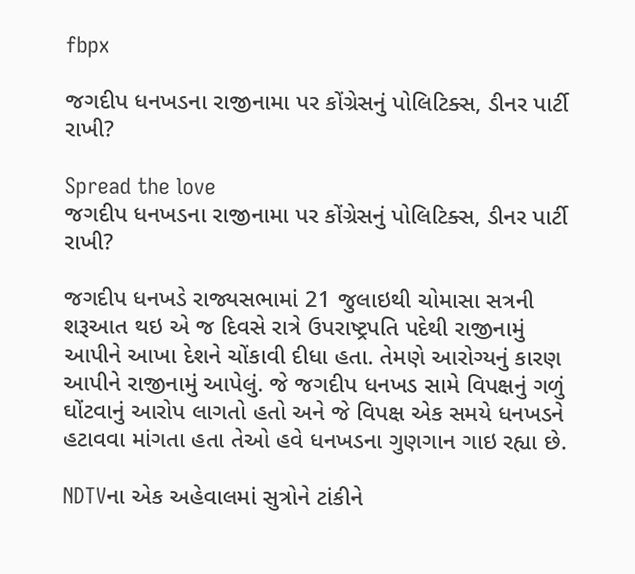fbpx

જગદીપ ધનખડના રાજીનામા પર કોંગ્રેસનું પોલિટિક્સ, ડીનર પાર્ટી રાખી?

Spread the love
જગદીપ ધનખડના રાજીનામા પર કોંગ્રેસનું પોલિટિક્સ, ડીનર પાર્ટી રાખી?

જગદીપ ધનખડે રાજ્યસભામાં 21 જુલાઇથી ચોમાસા સત્રની શરૂઆત થઇ એ જ દિવસે રાત્રે ઉપરાષ્ટ્રપતિ પદેથી રાજીનામું આપીને આખા દેશને ચોંકાવી દીધા હતા. તેમણે આરોગ્યનું કારણ આપીને રાજીનામું આપેલું. જે જગદીપ ધનખડ સામે વિપક્ષનું ગળું ઘોંટવાનું આરોપ લાગતો હતો અને જે વિપક્ષ એક સમયે ધનખડને હટાવવા માંગતા હતા તેઓ હવે ધનખડના ગુણગાન ગાઇ રહ્યા છે.

NDTVના એક અહેવાલમાં સુત્રોને ટાંકીને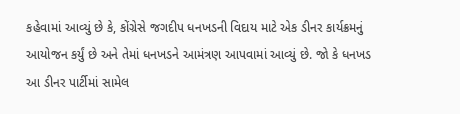કહેવામાં આવ્યું છે કે, કોંગ્રેસે જગદીપ ધનખડની વિદાય માટે એક ડીનર કાર્યક્રમનું આયોજન કર્યું છે અને તેમાં ધનખડને આમંત્રણ આપવામાં આવ્યું છે. જો કે ધનખડ આ ડીનર પાર્ટીમાં સામેલ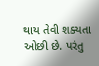થાય તેવી શક્યતા ઓછી છે. પરંતુ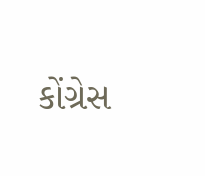કોંગ્રેસ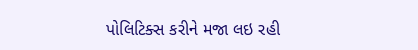પોલિટિક્સ કરીને મજા લઇ રહી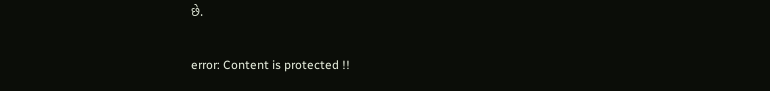છે.

error: Content is protected !!